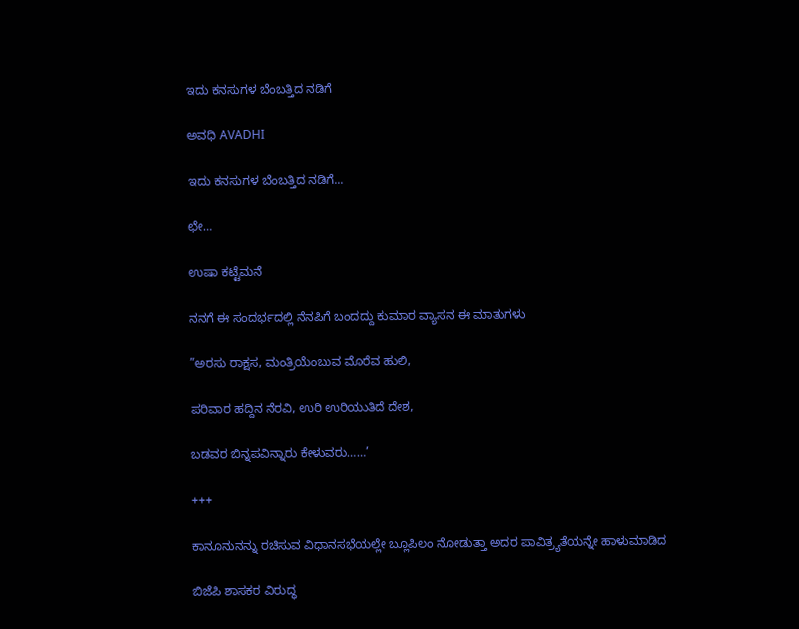ಇದು ಕನಸುಗಳ ಬೆಂಬತ್ತಿದ ನಡಿಗೆ‍

ಅವಧಿ AVADHI

ಇದು ಕನಸುಗಳ ಬೆಂಬತ್ತಿದ ನಡಿಗೆ...

ಛೇ…

ಉಷಾ ಕಟ್ಟೆಮನೆ

ನನಗೆ ಈ ಸಂದರ್ಭದಲ್ಲಿ ನೆನಪಿಗೆ ಬಂದದ್ದು ಕುಮಾರ ವ್ಯಾಸನ ಈ ಮಾತುಗಳು

”ಅರಸು ರಾಕ್ಷಸ, ಮಂತ್ರಿಯೆಂಬುವ ಮೊರೆವ ಹುಲಿ,

ಪರಿವಾರ ಹದ್ದಿನ ನೆರವಿ, ಉರಿ ಉರಿಯುತಿದೆ ದೇಶ,

ಬಡವರ ಬಿನ್ನಪವಿನ್ನಾರು ಕೇಳುವರು……’

+++

ಕಾನೂನುನನ್ನು ರಚಿಸುವ ವಿಧಾನಸಭೆಯಲ್ಲೇ ಬ್ಲೂಪಿಲಂ ನೋಡುತ್ತಾ ಅದರ ಪಾವಿತ್ರ್ಯತೆಯನ್ನೇ ಹಾಳುಮಾಡಿದ

ಬಿಜೆಪಿ ಶಾಸಕರ ವಿರುದ್ಧ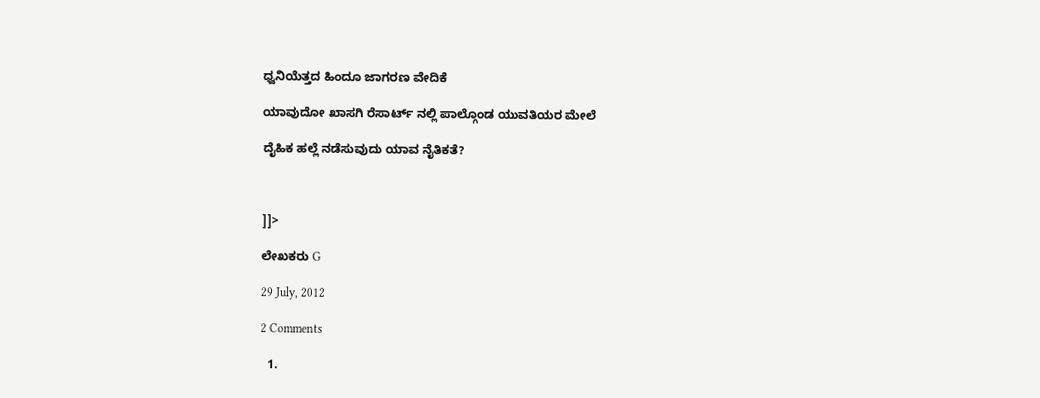ಧ್ವನಿಯೆತ್ತದ ಹಿಂದೂ ಜಾಗರಣ ವೇದಿಕೆ

ಯಾವುದೋ ಖಾಸಗಿ ರೆಸಾರ್ಟ್ ನಲ್ಲಿ ಪಾಲ್ಗೊಂಡ ಯುವತಿಯರ ಮೇಲೆ

ದೈಹಿಕ ಹಲ್ಲೆ ನಡೆಸುವುದು ಯಾವ ನೈತಿಕತೆ?



]]>

ಲೇಖಕರು G

29 July, 2012

2 Comments

  1.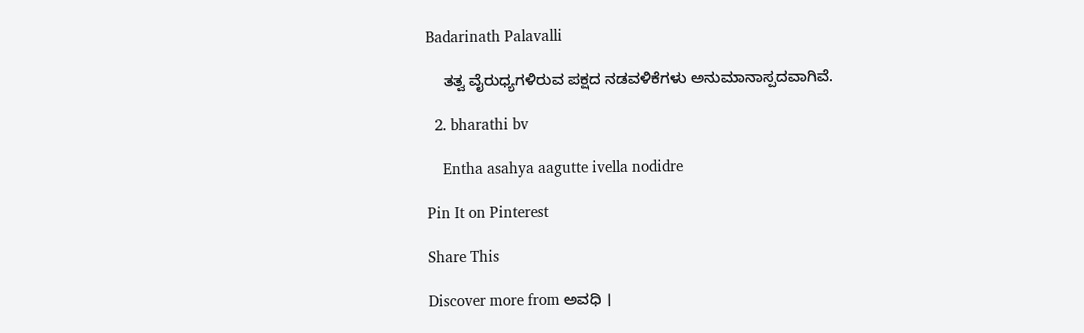Badarinath Palavalli

    ತತ್ವ ವೈರುಧ್ಯಗಳಿರುವ ಪಕ್ಷದ ನಡವಳಿಕೆಗಳು ಅನುಮಾನಾಸ್ಪದವಾಗಿವೆ.

  2. bharathi bv

    Entha asahya aagutte ivella nodidre

Pin It on Pinterest

Share This

Discover more from ಅವಧಿ ।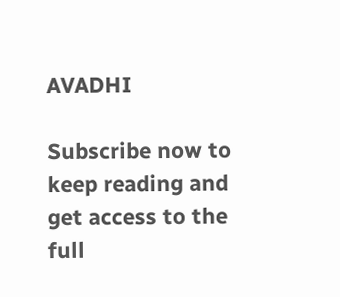AVADHI

Subscribe now to keep reading and get access to the full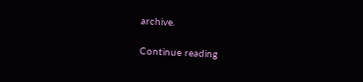archive.

Continue reading